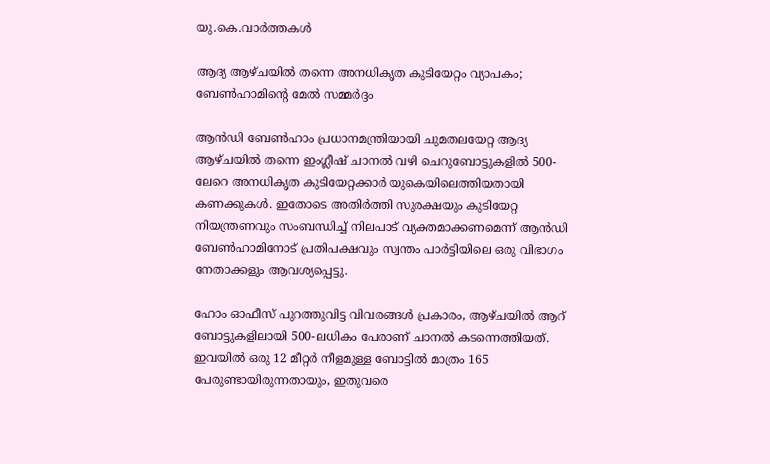യു.കെ.വാര്‍ത്തകള്‍

ആദ്യ ആഴ്ചയില്‍ തന്നെ അനധികൃത കുടിയേറ്റം വ്യാപകം; ബേണ്‍ഹാമിന്റെ മേല്‍ സമ്മര്‍ദ്ദം

ആന്‍ഡി ബേണ്‍ഹാം പ്രധാനമന്ത്രിയായി ചുമതലയേറ്റ ആദ്യ ആഴ്ചയില്‍ തന്നെ ഇംഗ്ലീഷ് ചാനല്‍ വഴി ചെറുബോട്ടുകളില്‍ 500-ലേറെ അനധികൃത കുടിയേറ്റക്കാര്‍ യുകെയിലെത്തിയതായി കണക്കുകള്‍. ഇതോടെ അതിര്‍ത്തി സുരക്ഷയും കുടിയേറ്റ നിയന്ത്രണവും സംബന്ധിച്ച് നിലപാട് വ്യക്തമാക്കണമെന്ന് ആന്‍ഡി ബേണ്‍ഹാമിനോട് പ്രതിപക്ഷവും സ്വന്തം പാര്‍ട്ടിയിലെ ഒരു വിഭാഗം നേതാക്കളും ആവശ്യപ്പെട്ടു.

ഹോം ഓഫീസ് പുറത്തുവിട്ട വിവരങ്ങള്‍ പ്രകാരം, ആഴ്ചയില്‍ ആറ് ബോട്ടുകളിലായി 500-ലധികം പേരാണ് ചാനല്‍ കടന്നെത്തിയത്. ഇവയില്‍ ഒരു 12 മീറ്റര്‍ നീളമുള്ള ബോട്ടില്‍ മാത്രം 165 പേരുണ്ടായിരുന്നതായും, ഇതുവരെ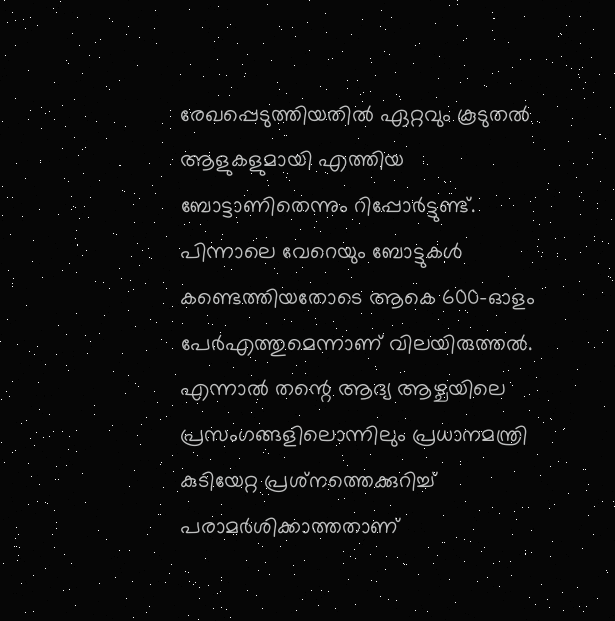രേഖപ്പെടുത്തിയതില്‍ ഏറ്റവും കൂടുതല്‍ ആളുകളുമായി എത്തിയ ബോട്ടാണിതെന്നും റിപ്പോര്‍ട്ടുണ്ട്. പിന്നാലെ വേറെയും ബോട്ടുകള്‍ കണ്ടെത്തിയതോടെ ആകെ 600-ഓളം പേര്‍എത്തുമെന്നാണ് വിലയിരുത്തല്‍. എന്നാല്‍ തന്റെ ആദ്യ ആഴ്ചയിലെ പ്രസംഗങ്ങളിലൊന്നിലും പ്രധാനമന്ത്രി കുടിയേറ്റ പ്രശ്‌നത്തെക്കുറിച്ച് പരാമര്‍ശിക്കാത്തതാണ്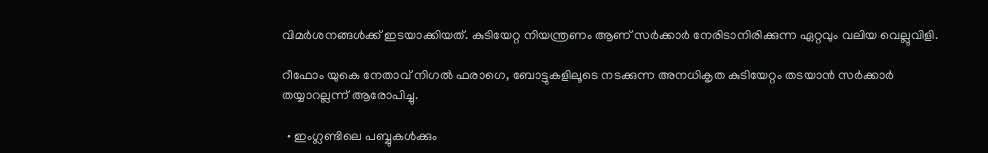വിമര്‍ശനങ്ങള്‍ക്ക് ഇടയാക്കിയത്. കുടിയേറ്റ നിയന്ത്രണം ആണ് സര്‍ക്കാര്‍ നേരിടാനിരിക്കുന്ന ഏറ്റവും വലിയ വെല്ലുവിളി.

റീഫോം യുകെ നേതാവ് നിഗല്‍ ഫരാഗെ, ബോട്ടുകളിലൂടെ നടക്കുന്ന അനധികൃത കുടിയേറ്റം തടയാന്‍ സര്‍ക്കാര്‍ തയ്യാറല്ലന്ന് ആരോപിച്ചു.

  • ഇംഗ്ലണ്ടിലെ പബ്ബുകള്‍ക്കും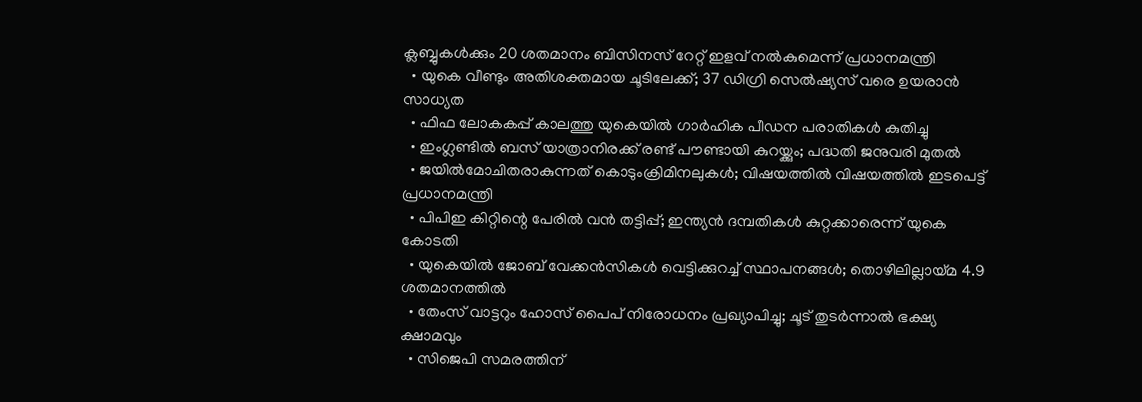ക്ലബ്ബുകള്‍ക്കും 20 ശതമാനം ബിസിനസ് റേറ്റ് ഇളവ് നല്‍കുമെന്ന് പ്രധാനമന്ത്രി
  • യുകെ വീണ്ടും അതിശക്തമായ ചൂടിലേക്ക്; 37 ഡിഗ്രി സെല്‍ഷ്യസ് വരെ ഉയരാന്‍ സാധ്യത
  • ഫിഫ ലോകകപ്പ് കാലത്തു യുകെയില്‍ ഗാര്‍ഹിക പീഡന പരാതികള്‍ കുതിച്ചു
  • ഇംഗ്ലണ്ടില്‍ ബസ് യാത്രാനിരക്ക് രണ്ട് പൗണ്ടായി കുറയ്ക്കും; പദ്ധതി ജനുവരി മുതല്‍
  • ജയില്‍മോചിതരാകുന്നത് കൊടുംക്രിമിനലുകള്‍; വിഷയത്തില്‍ വിഷയത്തില്‍ ഇടപെട്ട് പ്രധാനമന്ത്രി
  • പിപിഇ കിറ്റിന്റെ പേരില്‍ വന്‍ തട്ടിപ്പ്; ഇന്ത്യന്‍ ദമ്പതികള്‍ കുറ്റക്കാരെന്ന് യുകെ കോടതി
  • യുകെയില്‍ ജോബ് വേക്കന്‍സികള്‍ വെട്ടിക്കുറച്ച് സ്ഥാപനങ്ങള്‍; തൊഴിലില്ലായ്മ 4.9 ശതമാനത്തില്‍
  • തേംസ് വാട്ടറും ഹോസ് പൈപ് നിരോധനം പ്രഖ്യാപിച്ചു; ചൂട് തുടര്‍ന്നാല്‍ ഭക്ഷ്യ ക്ഷാമവും
  • സിജെപി സമരത്തിന്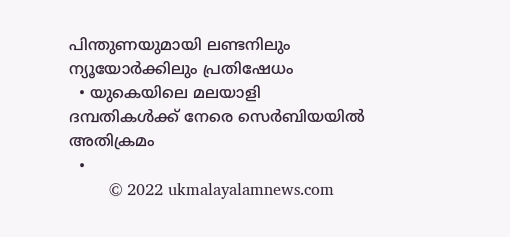പിന്തുണയുമായി ലണ്ടനിലും ന്യൂയോര്‍ക്കിലും പ്രതിഷേധം
  • യുകെയിലെ മലയാളി ദമ്പതികള്‍ക്ക് നേരെ സെര്‍ബിയയില്‍ അതിക്രമം
  •
        © 2022 ukmalayalamnews.com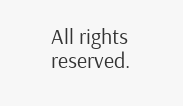All rights reserved.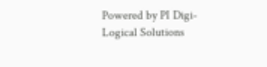Powered by PI Digi-Logical Solutions